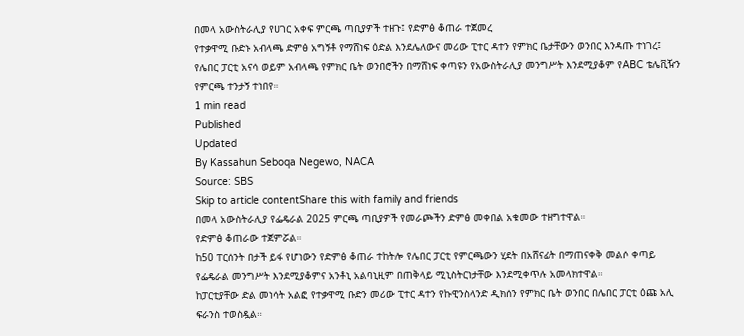በመላ አውስትራሊያ የሀገር አቀፍ ምርጫ ጣቢያዎች ተዘጉ፤ የድምፅ ቆጠራ ተጀመረ
የተቃዋሚ ቡድኑ አብላጫ ድምፅ አግኝቶ የማሸነፍ ዕድል እንደሌለውና መሪው ፒተር ዳተን የምክር ቤታቸውን ወንበር እንዳጡ ተነገረ፤ የሌበር ፓርቲ አናሳ ወይም አብላጫ የምክር ቤት ወንበሮችን በማሸነፍ ቀጣዩን የአውስትራሊያ መንግሥት እንደሚያቆም የABC ቴሌቪዥን የምርጫ ተንታኝ ተነበየ።
1 min read
Published
Updated
By Kassahun Seboqa Negewo, NACA
Source: SBS
Skip to article contentShare this with family and friends
በመላ አውስትራሊያ የፌዴራል 2025 ምርጫ ጣቢያዎች የመራጮችን ድምፅ መቀበል አቁመው ተዘግተዋል።
የድምፅ ቆጠራው ተጀምሯል።
ከ50 ፐርሰንት በታች ይፋ የሆነውን የድምፅ ቆጠራ ተከትሎ የሌበር ፓርቲ የምርጫውን ሂደት በአሸናፊት በማጠናቀቅ መልሶ ቀጣይ የፌዴራል መንግሥት እንደሚያቆምና አንቶኒ አልባኒዚም በጠቅላይ ሚኒስትርነታቸው እንደሚቀጥሉ አመላክተዋል።
ከፓርቲያቸው ድል መነሳት አልፎ የተቃዋሚ ቡድን መሪው ፒተር ዳተን የኩዊንስላንድ ዲክሰን የምክር ቤት ወንበር በሌበር ፓርቲ ዕጩ አሊ ፍራንስ ተወስዷል።